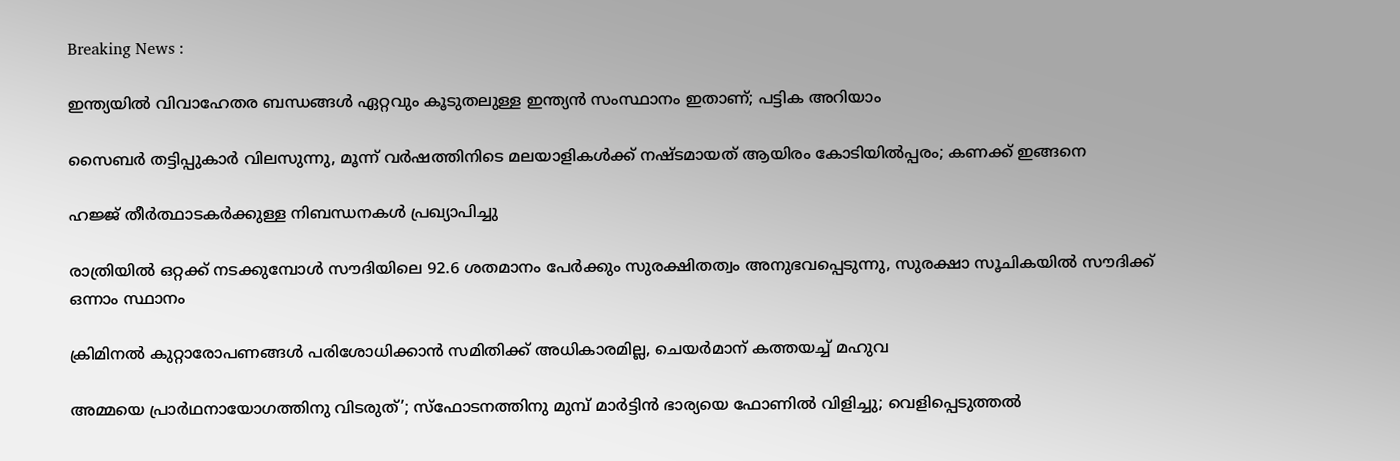Breaking News :

ഇന്ത്യയില്‍ വിവാഹേതര ബന്ധങ്ങള്‍ ഏറ്റവും കൂടുതലുള്ള ഇന്ത്യന്‍ സംസ്ഥാനം ഇതാണ്; പട്ടിക അറിയാം

സൈബര്‍ തട്ടിപ്പുകാര്‍ വിലസുന്നു, മൂന്ന് വര്‍ഷത്തിനിടെ മലയാളികള്‍ക്ക് നഷ്ടമായത് ആയിരം കോടിയില്‍പ്പരം; കണക്ക് ഇങ്ങനെ

ഹജ്ജ് തീർത്ഥാടകർക്കുള്ള നിബന്ധനകൾ പ്രഖ്യാപിച്ചു

രാത്രിയിൽ ഒറ്റക്ക് നടക്കുമ്പോൾ സൗദിയിലെ 92.6 ശതമാനം പേർക്കും സുരക്ഷിതത്വം അനുഭവപ്പെടുന്നു, സുരക്ഷാ സൂചികയിൽ സൗദിക്ക് ഒന്നാം സ്ഥാനം

ക്രിമിനല്‍ കുറ്റാരോപണങ്ങള്‍ പരിശോധിക്കാന്‍ സമിതിക്ക്‌ അധികാരമില്ല, ചെയര്‍മാന്‌ കത്തയച്ച് മഹുവ

അമ്മയെ പ്രാര്‍ഥനായോഗത്തിനു വിടരുത്’; സ്‌ഫോടനത്തിനു മുമ്പ് മാര്‍ട്ടിന്‍ ഭാര്യയെ ഫോണില്‍ വിളിച്ചു; വെളിപ്പെടുത്തല്‍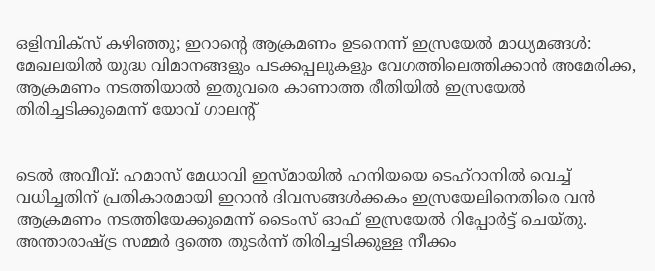ഒളിമ്പിക്സ് കഴിഞ്ഞു; ഇറാന്റെ ആക്രമണം ഉടനെന്ന് ഇസ്രയേല്‍ മാധ്യമങ്ങള്‍: മേഖലയില്‍ യുദ്ധ വിമാനങ്ങളും പടക്കപ്പലുകളും വേഗത്തിലെത്തിക്കാന്‍ അമേരിക്ക, ആക്രമണം നടത്തിയാല്‍ ഇതുവരെ കാണാത്ത രീതിയില്‍ ഇസ്രയേല്‍ തിരിച്ചടിക്കുമെന്ന് യോവ് ഗാലന്റ്


ടെല്‍ അവീവ്: ഹമാസ് മേധാവി ഇസ്മായില്‍ ഹനിയയെ ടെഹ്‌റാനില്‍ വെച്ച് വധിച്ചതിന് പ്രതികാരമായി ഇറാന്‍ ദിവസങ്ങള്‍ക്കകം ഇസ്രയേലിനെതിരെ വന്‍ ആക്രമണം നടത്തിയേക്കുമെന്ന് ടൈംസ് ഓഫ് ഇസ്രയേല്‍ റിപ്പോര്‍ട്ട് ചെയ്തു. അന്താരാഷ്ട്ര സമ്മര്‍ ദ്ദത്തെ തുടര്‍ന്ന് തിരിച്ചടിക്കുള്ള നീക്കം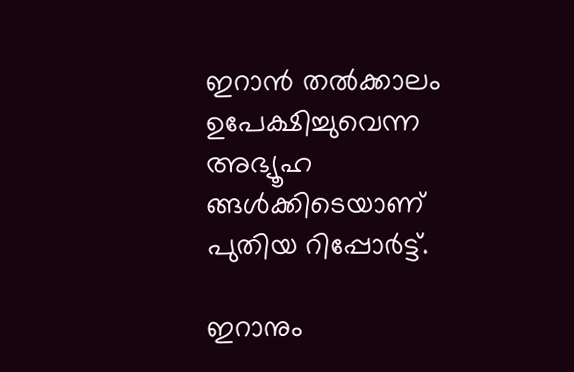ഇറാന്‍ തല്‍ക്കാലം ഉപേക്ഷിച്ചുവെന്ന അഭ്യൂഹ ങ്ങള്‍ക്കിടെയാണ് പുതിയ റിപ്പോര്‍ട്ട്.

ഇറാനും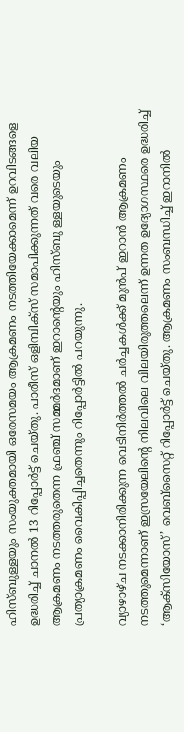ഹിസ്ബുള്ളയും സംയുക്തമായി ഒരേസമയം ആക്രമണം നടത്തിയേക്കാമെന്ന് ഉറവിടങ്ങളെ ഉദ്ധരിച്ച് ചാനല്‍ 13 റിപ്പോര്‍ട്ട് ചെയ്തു. പാരീസ് ഒളിമ്പിക്സ് സമാപിക്കുന്നത് വരെ വലിയ ആക്രമണം നടത്തരുതെന്ന ഫ്രഞ്ച് സമ്മര്‍ദമാണ് ഇറാന്റെയും ഹിസ്ബു ള്ളയുടെയും പ്രത്യാക്രമണം വൈകിപ്പിച്ചതെന്നും റിപ്പോര്‍ട്ടില്‍ പറയുന്നു.

വ്യാഴാഴ്ച നടക്കാനിരിക്കുന്ന വെടിനിര്‍ത്തല്‍ ചര്‍ച്ചകള്‍ക്ക് മുന്‍പ് ഇറാന്‍ ആക്രമണം നടത്തുമെന്നാണ് ഇസ്രയേലിന്റെ നിലവിലെ വിലയിരുത്തലെന്ന് ഉന്നത ഉദ്യോഗസ്ഥരെ ഉദ്ധരിച്ച് ‘ആക്സിയോസ്’ വെബ്‌സൈറ്റ് റിപ്പോര്‍ട്ട് ചെയ്തു. ആക്രമണം സംബന്ധിച്ച് ഇറാനില്‍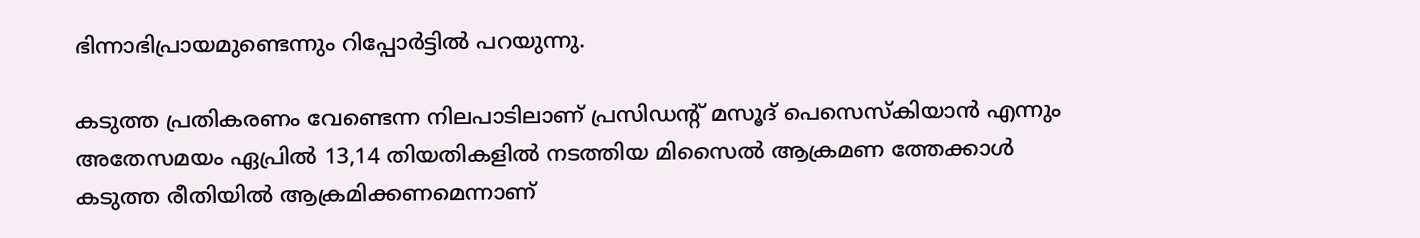ഭിന്നാഭിപ്രായമുണ്ടെന്നും റിപ്പോര്‍ട്ടില്‍ പറയുന്നു.

കടുത്ത പ്രതികരണം വേണ്ടെന്ന നിലപാടിലാണ് പ്രസിഡന്റ് മസൂദ് പെസെസ്‌കിയാന്‍ എന്നും അതേസമയം ഏപ്രില്‍ 13,14 തിയതികളില്‍ നടത്തിയ മിസൈല്‍ ആക്രമണ ത്തേക്കാള്‍ കടുത്ത രീതിയില്‍ ആക്രമിക്കണമെന്നാണ്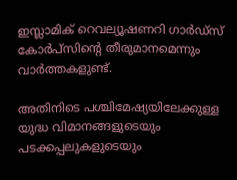ഇസ്ലാമിക് റെവല്യൂഷണറി ഗാര്‍ഡ്സ് കോര്‍പ്സിന്റെ തീരുമാനമെന്നും വാര്‍ത്തകളുണ്ട്.

അതിനിടെ പശ്ചിമേഷ്യയിലേക്കുള്ള യുദ്ധ വിമാനങ്ങളുടെയും പടക്കപ്പലുകളുടെയും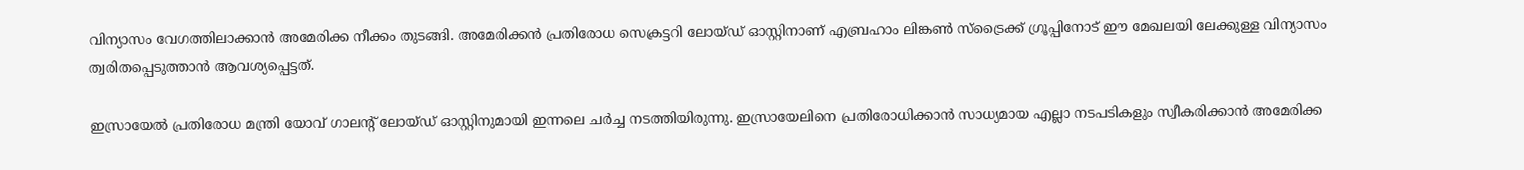വിന്യാസം വേഗത്തിലാക്കാന്‍ അമേരിക്ക നീക്കം തുടങ്ങി. അമേരിക്കന്‍ പ്രതിരോധ സെക്രട്ടറി ലോയ്ഡ് ഓസ്റ്റിനാണ് എബ്രഹാം ലിങ്കണ്‍ സ്ട്രൈക്ക് ഗ്രൂപ്പിനോട് ഈ മേഖലയി ലേക്കുള്ള വിന്യാസം ത്വരിതപ്പെടുത്താന്‍ ആവശ്യപ്പെട്ടത്.

ഇസ്രായേല്‍ പ്രതിരോധ മന്ത്രി യോവ് ഗാലന്റ് ലോയ്ഡ് ഓസ്റ്റിനുമായി ഇന്നലെ ചര്‍ച്ച നടത്തിയിരുന്നു. ഇസ്രായേലിനെ പ്രതിരോധിക്കാന്‍ സാധ്യമായ എല്ലാ നടപടികളും സ്വീകരിക്കാന്‍ അമേരിക്ക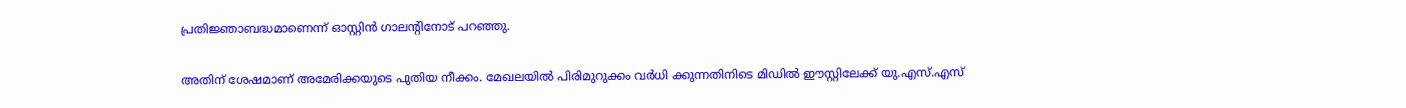പ്രതിജ്ഞാബദ്ധമാണെന്ന് ഓസ്റ്റിന്‍ ഗാലന്റിനോട് പറഞ്ഞു.

അതിന് ശേഷമാണ് അമേരിക്കയുടെ പുതിയ നീക്കം. മേഖലയില്‍ പിരിമുറുക്കം വര്‍ധി ക്കുന്നതിനിടെ മിഡില്‍ ഈസ്റ്റിലേക്ക് യു.എസ്.എസ്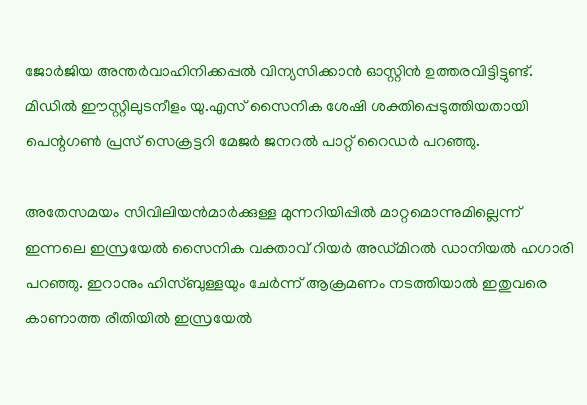ജോര്‍ജിയ അന്തര്‍വാഹിനിക്കപ്പല്‍ വിന്യസിക്കാന്‍ ഓസ്റ്റിന്‍ ഉത്തരവിട്ടിട്ടുണ്ട്. മിഡില്‍ ഈസ്റ്റിലുടനീളം യു.എസ് സൈനിക ശേഷി ശക്തിപ്പെടുത്തിയതായി പെന്റഗണ്‍ പ്രസ് സെക്രട്ടറി മേജര്‍ ജനറല്‍ പാറ്റ് റൈഡര്‍ പറഞ്ഞു.

അതേസമയം സിവിലിയന്‍മാര്‍ക്കുള്ള മുന്നറിയിപ്പില്‍ മാറ്റമൊന്നുമില്ലെന്ന് ഇന്നലെ ഇസ്രയേല്‍ സൈനിക വക്താവ് റിയര്‍ അഡ്മിറല്‍ ഡാനിയല്‍ ഹഗാരി പറഞ്ഞു. ഇറാനും ഹിസ്ബുള്ളയും ചേര്‍ന്ന് ആക്രമണം നടത്തിയാല്‍ ഇതുവരെ കാണാത്ത രീതിയില്‍ ഇസ്രയേല്‍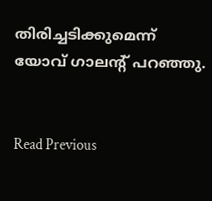തിരിച്ചടിക്കുമെന്ന് യോവ് ഗാലന്റ് പറഞ്ഞു.


Read Previous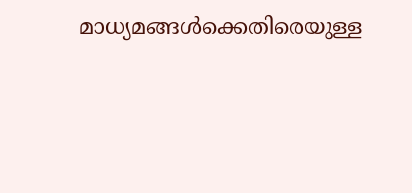മാധ്യമങ്ങള്‍ക്കെതിരെയുള്ള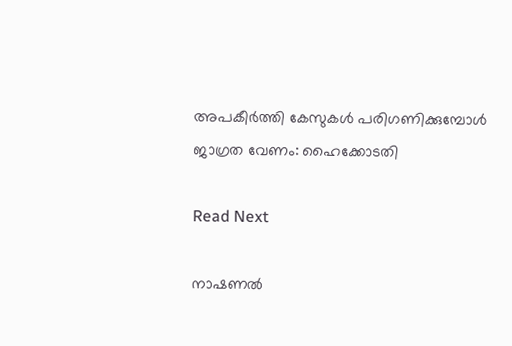അപകീര്‍ത്തി കേസുകള്‍ പരിഗണിക്കുമ്പോള്‍ ജാഗ്രത വേണം: ഹൈക്കോടതി

Read Next

നാഷണല്‍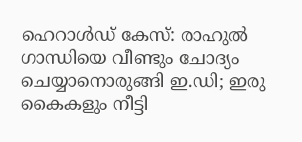ഹെറാള്‍ഡ് കേസ്: രാഹുല്‍ ഗാന്ധിയെ വീണ്ടും ചോദ്യം ചെയ്യാനൊരുങ്ങി ഇ.ഡി; ഇരു കൈകളും നീട്ടി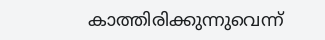കാത്തിരിക്കുന്നുവെന്ന്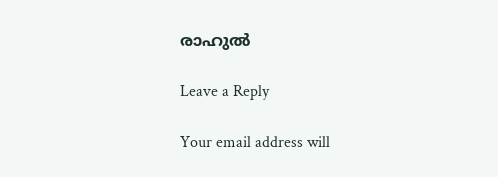രാഹുല്‍

Leave a Reply

Your email address will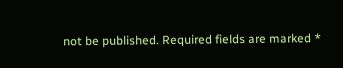not be published. Required fields are marked *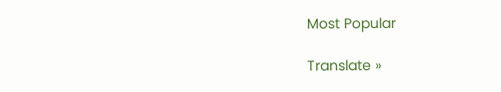Most Popular

Translate »